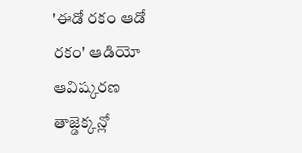'ఈడో రకం ఆడో రకం' ఆడియో ఆవిష్కరణ తాజ్డెక్కన్లో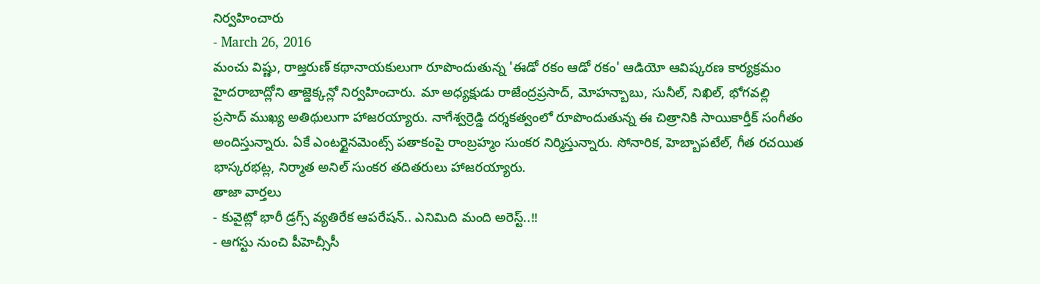నిర్వహించారు
- March 26, 2016
మంచు విష్ణు, రాజ్తరుణ్ కథానాయకులుగా రూపొందుతున్న 'ఈడో రకం ఆడో రకం' ఆడియో ఆవిష్కరణ కార్యక్రమం హైదరాబాద్లోని తాజ్డెక్కన్లో నిర్వహించారు. మా అధ్యక్షుడు రాజేంద్రప్రసాద్, మోహన్బాబు, సునీల్, నిఖిల్, భోగవల్లి ప్రసాద్ ముఖ్య అతిథులుగా హాజరయ్యారు. నాగేశ్వర్రెడ్డి దర్శకత్వంలో రూపొందుతున్న ఈ చిత్రానికి సాయికార్తీక్ సంగీతం అందిస్తున్నారు. ఏకే ఎంటర్టైనమెంట్స్ పతాకంపై రాంబ్రహ్మం సుంకర నిర్మిస్తున్నారు. సోనారిక, హెబ్బాపటేల్, గీత రచయిత భాస్కరభట్ల, నిర్మాత అనిల్ సుంకర తదితరులు హాజరయ్యారు.
తాజా వార్తలు
- కువైట్లో భారీ డ్రగ్స్ వ్యతిరేక ఆపరేషన్.. ఎనిమిది మంది అరెస్ట్..!!
- ఆగస్టు నుంచి పీహెచ్సీసీ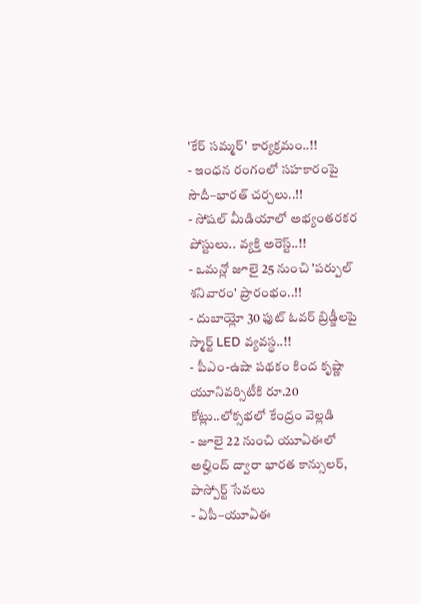'కేర్ సమ్మర్' కార్యక్రమం..!!
- ఇంధన రంగంలో సహకారంపై సౌదీ–భారత్ చర్చలు..!!
- సోషల్ మీడియాలో అభ్యంతరకర పోస్టులు.. వ్యక్తి అరెస్ట్..!!
- ఒమన్లో జూలై 25 నుంచి 'పర్పుల్ శనివారం' ప్రారంభం..!!
- దుబాయ్లో 30 ఫుట్ ఓవర్ బ్రిడ్జీలపై స్మార్ట్ LED వ్యవస్థ..!!
- పీఎం-ఉషా పథకం కింద కృష్ణా యూనివర్సిటీకి రూ.20 కోట్లు..లోక్సభలో కేంద్రం వెల్లడి
- జూలై 22 నుంచి యూఏఈలో అల్హింద్ ద్వారా భారత కాన్సులర్, పాస్పోర్ట్ సేవలు
- ఏపీ–యూఏఈ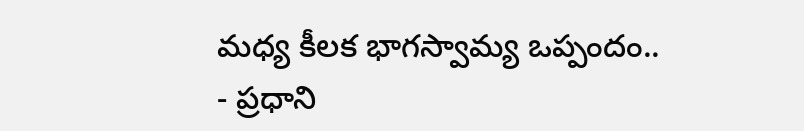మధ్య కీలక భాగస్వామ్య ఒప్పందం..
- ప్రధాని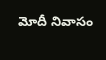మోదీ నివాసం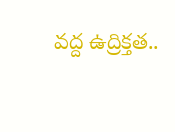వద్ద ఉద్రిక్తత..